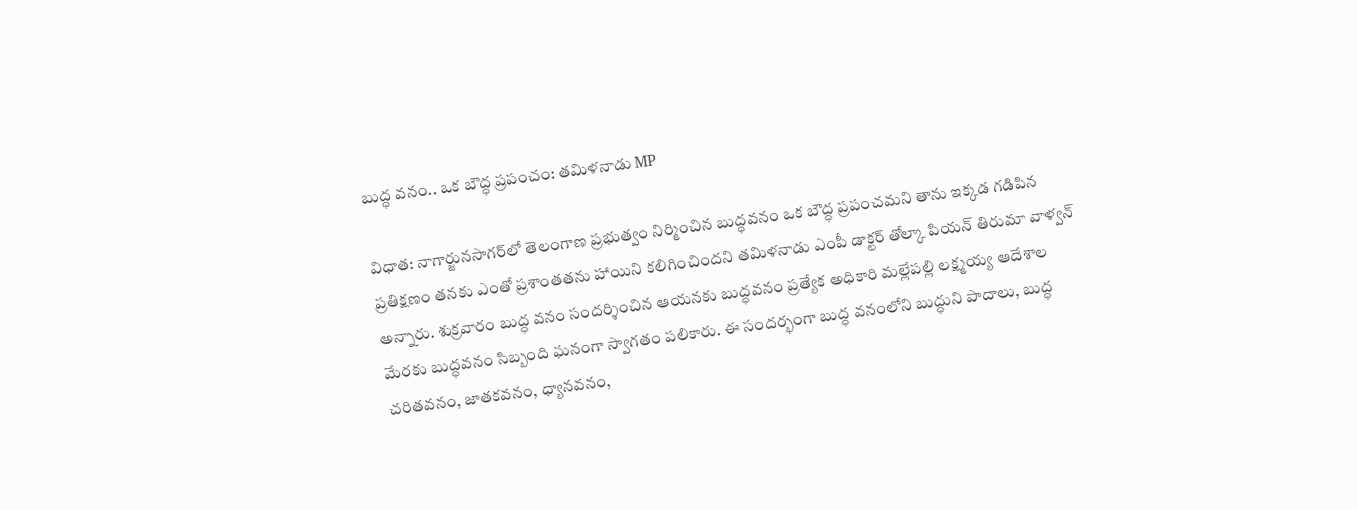బుద్ధ వనం.. ఒక బౌద్ధ ప్రపంచం: తమిళనాడు MP

విధాత: నాగార్జునసాగర్‌లో తెలంగాణ ప్రభుత్వం నిర్మించిన బుద్ధవనం ఒక బౌద్ధ ప్రపంచమని తాను ఇక్కడ గడిపిన ప్రతిక్షణం తనకు ఎంతో ప్రశాంతతను హాయిని కలిగించిందని తమిళనాడు ఎంపీ డాక్టర్ తోల్కా పియన్ తిరుమా వాళ్వన్ అన్నారు. శుక్రవారం బుద్ధ వనం సందర్శించిన ఆయనకు బుద్ధవనం ప్రత్యేక అధికారి మల్లేపల్లి లక్ష్మయ్య ఆదేశాల మేరకు బుద్ధవనం సిబ్బంది ఘనంగా స్వాగతం పలికారు. ఈ సందర్భంగా బుద్ధ వనంలోని బుద్ధుని పాదాలు, బుద్ధ చరితవనం, జాతకవనం, ధ్యానవనం,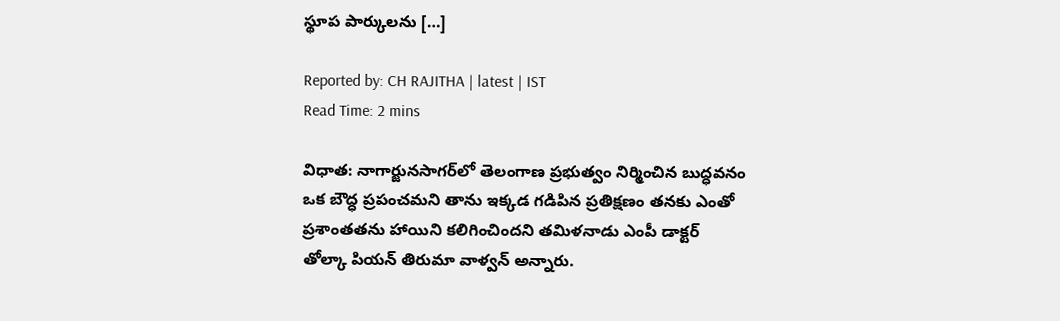స్థూప పార్కులను […]

Reported by: CH RAJITHA | latest | IST
Read Time: 2 mins

విధాత: నాగార్జునసాగర్‌లో తెలంగాణ ప్రభుత్వం నిర్మించిన బుద్ధవనం ఒక బౌద్ధ ప్రపంచమని తాను ఇక్కడ గడిపిన ప్రతిక్షణం తనకు ఎంతో ప్రశాంతతను హాయిని కలిగించిందని తమిళనాడు ఎంపీ డాక్టర్ తోల్కా పియన్ తిరుమా వాళ్వన్ అన్నారు.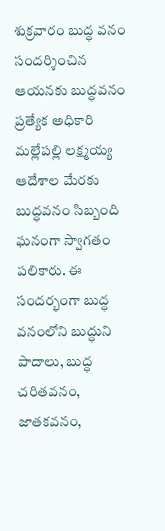శుక్రవారం బుద్ధ వనం సందర్శించిన ఆయనకు బుద్ధవనం ప్రత్యేక అధికారి మల్లేపల్లి లక్ష్మయ్య ఆదేశాల మేరకు బుద్ధవనం సిబ్బంది ఘనంగా స్వాగతం పలికారు. ఈ సందర్భంగా బుద్ధ వనంలోని బుద్ధుని పాదాలు, బుద్ధ చరితవనం, జాతకవనం,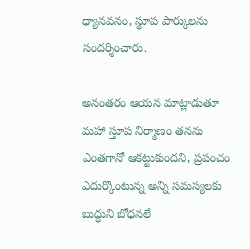ధ్యానవనం, స్థూప పార్కులను సందర్శించారు.

అనంత‌రం ఆయన మాట్లాడుతూ మహా స్తూప నిర్మాణం తనను ఎంతగానో ఆకట్టుకుందని, ప్రపంచం ఎదుర్కొంటున్న అన్ని సమస్యలకు బుద్ధుని బోధనలే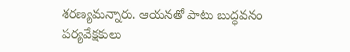శరణ్యమన్నారు. ఆయనతో పాటు బుద్ధవనం పర్యవేక్షకులు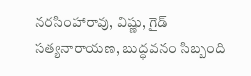నరసింహారావు, విష్ణు, గైడ్ సత్యనారాయణ, బుద్ధవనం సిబ్బంది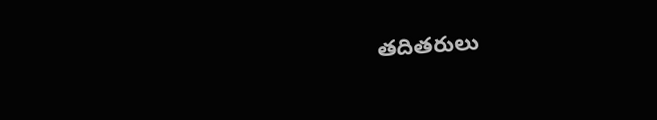తదితరులు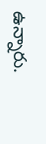ఉన్నారు.